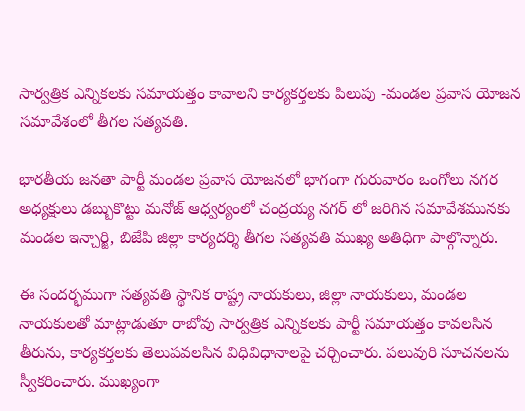సార్వత్రిక ఎన్నికలకు సమాయత్తం కావాలని కార్యకర్తలకు పిలుపు -మండల ప్రవాస యోజన సమావేశంలో తీగల సత్యవతి.

భారతీయ జనతా పార్టీ మండల ప్రవాస యోజనలో భాగంగా గురువారం ఒంగోలు నగర అధ్యక్షులు డబ్బుకొట్టు మనోజ్ ఆధ్వర్యంలో చంద్రయ్య నగర్ లో జరిగిన సమావేశమునకు మండల ఇన్చార్జి, బిజేపి జిల్లా కార్యదర్శి తీగల సత్యవతి ముఖ్య అతిధిగా పాల్గొన్నారు.

ఈ సందర్భముగా సత్యవతి స్థానిక రాష్ట్ర నాయకులు, జిల్లా నాయకులు, మండల నాయకులతో మాట్లాడుతూ రాబోవు సార్వత్రిక ఎన్నికలకు పార్టీ సమాయత్తం కావలసిన తీరును, కార్యకర్తలకు తెలుపవలసిన విధివిధానాలపై చర్చించారు. పలువురి సూచనలను స్వీకరించారు. ముఖ్యంగా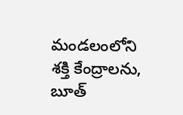మండలంలోని శక్తి కేంద్రాలను, బూత్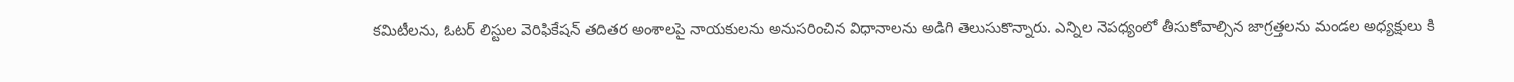కమిటీలను, ఓటర్ లిస్టుల వెరిఫికేషన్ తదితర అంశాలపై నాయకులను అనుసరించిన విధానాలను అడిగి తెలుసుకొన్నారు. ఎన్నిల నెపధ్యంలో తీసుకోవాల్సిన జాగ్రత్తలను మండల అధ్యక్షులు కి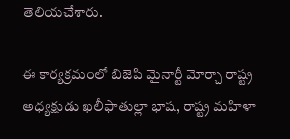తెలియచేశారు.

ఈ కార్యక్రమంలో బిజెపి మైనార్టీ మోర్చా రాష్ట్ర  అధ్యక్షుడు ఖలీఫాతుల్లా భాష, రాష్ట్ర మహిళా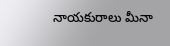నాయకురాలు మీనా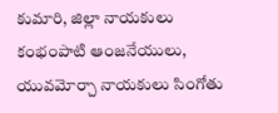కుమారి, జిల్లా నాయకులు కంభంపాటి ఆంజనేయులు, యువమోర్చా నాయకులు సింగోతు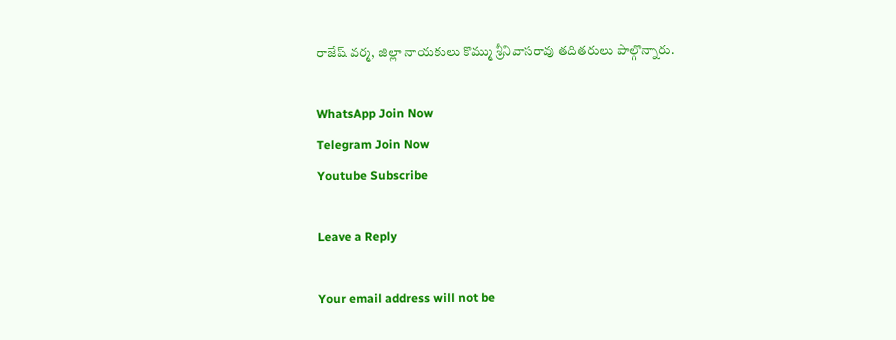రాజేష్ వర్మ, జిల్లా నాయకులు కొమ్ము శ్రీనివాసరావు తదితరులు పాల్గొన్నారు.

WhatsApp Join Now
Telegram Join Now
Youtube Subscribe

Leave a Reply

Your email address will not be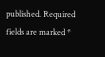published. Required fields are marked *